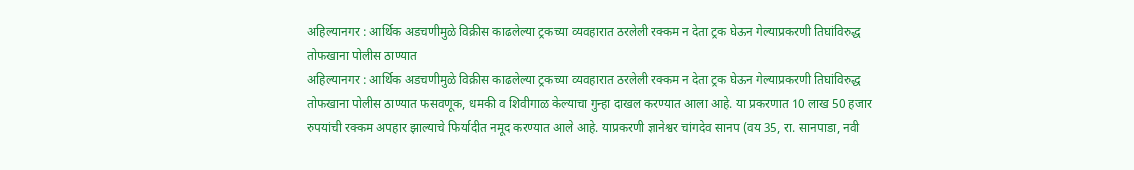अहिल्यानगर : आर्थिक अडचणीमुळे विक्रीस काढलेल्या ट्रकच्या व्यवहारात ठरलेली रक्कम न देता ट्रक घेऊन गेल्याप्रकरणी तिघांविरुद्ध तोफखाना पोलीस ठाण्यात
अहिल्यानगर : आर्थिक अडचणीमुळे विक्रीस काढलेल्या ट्रकच्या व्यवहारात ठरलेली रक्कम न देता ट्रक घेऊन गेल्याप्रकरणी तिघांविरुद्ध तोफखाना पोलीस ठाण्यात फसवणूक, धमकी व शिवीगाळ केल्याचा गुन्हा दाखल करण्यात आला आहे. या प्रकरणात 10 लाख 50 हजार रुपयांची रक्कम अपहार झाल्याचे फिर्यादीत नमूद करण्यात आले आहे. याप्रकरणी ज्ञानेश्वर चांगदेव सानप (वय 35, रा. सानपाडा, नवी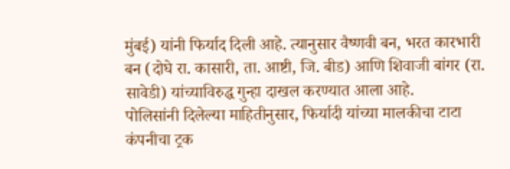मुंबई) यांनी फिर्याद दिली आहे. त्यानुसार वैष्णवी बन, भरत कारभारी बन (दोघे रा. कासारी, ता. आष्टी, जि. बीड) आणि शिवाजी बांगर (रा. सावेडी) यांच्याविरुद्ध गुन्हा दाखल करण्यात आला आहे.
पोलिसांनी दिलेल्या माहितीनुसार, फिर्यादी यांच्या मालकीचा टाटा कंपनीचा ट्रक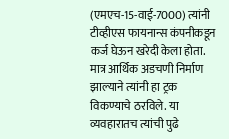(एमएच-15-वाई-7000) त्यांनी टीव्हीएस फायनान्स कंपनीकडून कर्ज घेऊन खरेदी केला होता. मात्र आर्थिक अडचणी निर्माण झाल्याने त्यांनी हा ट्रक विकण्याचे ठरविले. या व्यवहारातच त्यांची पुढे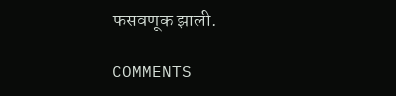फसवणूक झाली.

COMMENTS